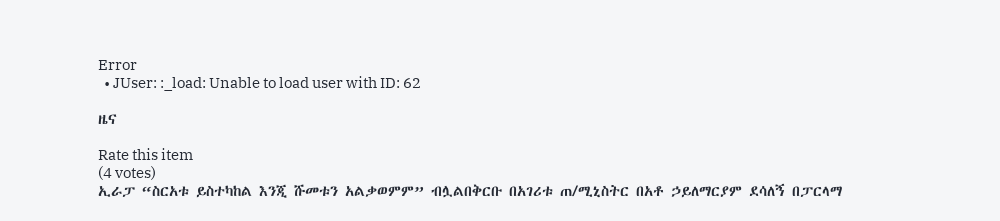Error
  • JUser: :_load: Unable to load user with ID: 62

ዜና

Rate this item
(4 votes)
ኢራፓ “ስርአቱ ይስተካከል እንጂ ሹመቱን አልቃወምም” ብሏልበቅርቡ በአገሪቱ ጠ/ሚኒስትር በአቶ ኃይለማርያም ደሳለኝ በፓርላማ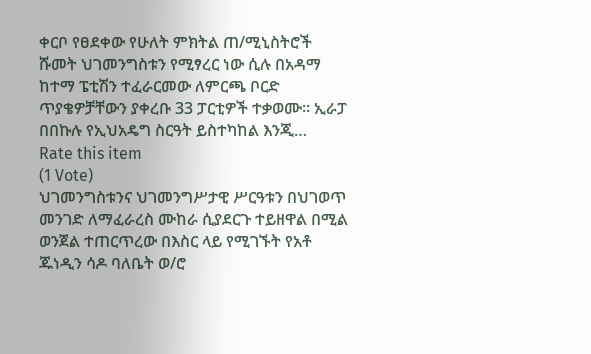ቀርቦ የፀደቀው የሁለት ምክትል ጠ/ሚኒስትሮች ሹመት ህገመንግስቱን የሚፃረር ነው ሲሉ በአዳማ ከተማ ፔቲሽን ተፈራርመው ለምርጫ ቦርድ ጥያቄዎቻቸውን ያቀረቡ 33 ፓርቲዎች ተቃወሙ፡፡ ኢራፓ በበኩሉ የኢህአዴግ ስርዓት ይስተካከል እንጂ…
Rate this item
(1 Vote)
ህገመንግስቱንና ህገመንግሥታዊ ሥርዓቱን በህገወጥ መንገድ ለማፈራረስ ሙከራ ሲያደርጉ ተይዘዋል በሚል ወንጀል ተጠርጥረው በእስር ላይ የሚገኙት የአቶ ጁነዲን ሳዶ ባለቤት ወ/ሮ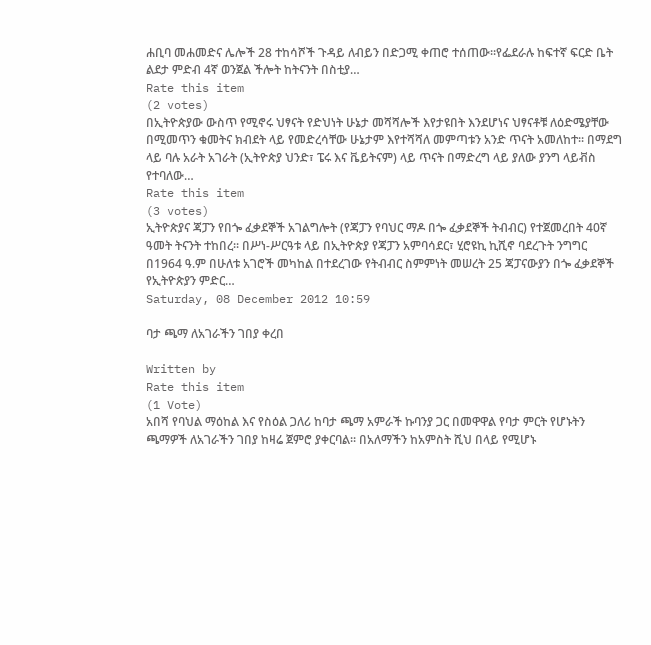ሐቢባ መሐመድና ሌሎች 28 ተከሳሾች ጉዳይ ለብይን በድጋሚ ቀጠሮ ተሰጠው፡፡የፌደራሉ ከፍተኛ ፍርድ ቤት ልደታ ምድብ 4ኛ ወንጀል ችሎት ከትናንት በስቲያ…
Rate this item
(2 votes)
በኢትዮጵያው ውስጥ የሚኖሩ ህፃናት የድህነት ሁኔታ መሻሻሎች እየታዩበት እንደሆነና ህፃናቶቹ ለዕድሜያቸው በሚመጥን ቁመትና ክብደት ላይ የመድረሳቸው ሁኔታም እየተሻሻለ መምጣቱን አንድ ጥናት አመለከተ፡፡ በማደግ ላይ ባሉ አራት አገራት (ኢትዮጵያ ህንድ፣ ፔሩ እና ቬይትናም) ላይ ጥናት በማድረግ ላይ ያለው ያንግ ላይቭስ የተባለው…
Rate this item
(3 votes)
ኢትዮጵያና ጃፓን የበጐ ፈቃደኞች አገልግሎት (የጃፓን የባህር ማዶ በጐ ፈቃደኞች ትብብር) የተጀመረበት 40ኛ ዓመት ትናንት ተከበረ፡፡ በሥነ-ሥርዓቱ ላይ በኢትዮጵያ የጃፓን አምባሳደር፣ ሂሮዩኪ ኪሺኖ ባደረጉት ንግግር በ1964 ዓ.ም በሁለቱ አገሮች መካከል በተደረገው የትብብር ስምምነት መሠረት 25 ጃፓናውያን በጐ ፈቃደኞች የኢትዮጵያን ምድር…
Saturday, 08 December 2012 10:59

ባታ ጫማ ለአገራችን ገበያ ቀረበ

Written by
Rate this item
(1 Vote)
አበሻ የባህል ማዕከል እና የስዕል ጋለሪ ከባታ ጫማ አምራች ኩባንያ ጋር በመዋዋል የባታ ምርት የሆኑትን ጫማዎች ለአገራችን ገበያ ከዛሬ ጀምሮ ያቀርባል፡፡ በአለማችን ከአምስት ሺህ በላይ የሚሆኑ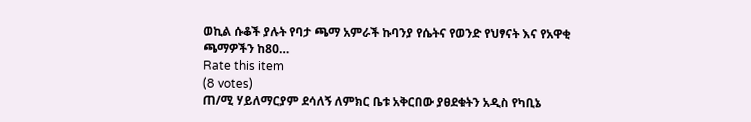ወኪል ሱቆች ያሉት የባታ ጫማ አምራች ኩባንያ የሴትና የወንድ የህፃናት እና የአዋቂ ጫማዎችን ከ80…
Rate this item
(8 votes)
ጠ/ሚ ሃይለማርያም ደሳለኝ ለምክር ቤቱ አቅርበው ያፀደቁትን አዲስ የካቢኔ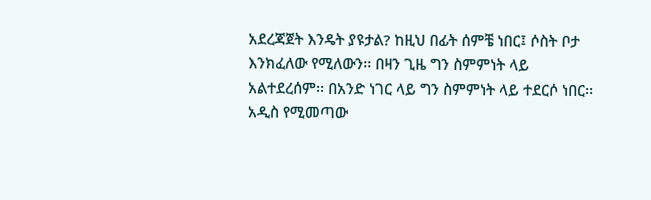አደረጃጀት እንዴት ያዩታል? ከዚህ በፊት ሰምቼ ነበር፤ ሶስት ቦታ እንክፈለው የሚለውን፡፡ በዛን ጊዜ ግን ስምምነት ላይ አልተደረሰም፡፡ በአንድ ነገር ላይ ግን ስምምነት ላይ ተደርሶ ነበር፡፡ አዲስ የሚመጣው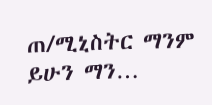ጠ/ሚኒስትር ማንም ይሁን ማን…